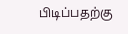பிடிப்பதற்கு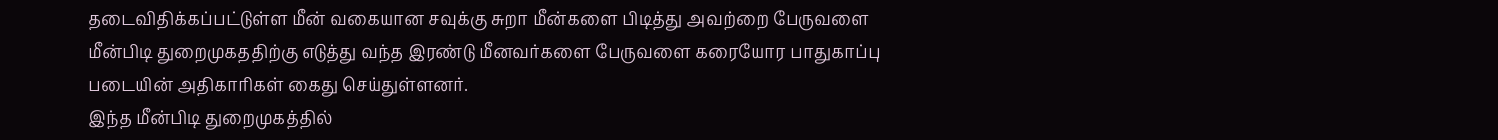தடைவிதிக்கப்பட்டுள்ள மீன் வகையான சவுக்கு சுறா மீன்களை பிடித்து அவற்றை பேருவளை மீன்பிடி துறைமுகததிற்கு எடுத்து வந்த இரண்டு மீனவர்களை பேருவளை கரையோர பாதுகாப்பு படையின் அதிகாரிகள் கைது செய்துள்ளனர்.
இந்த மீன்பிடி துறைமுகத்தில்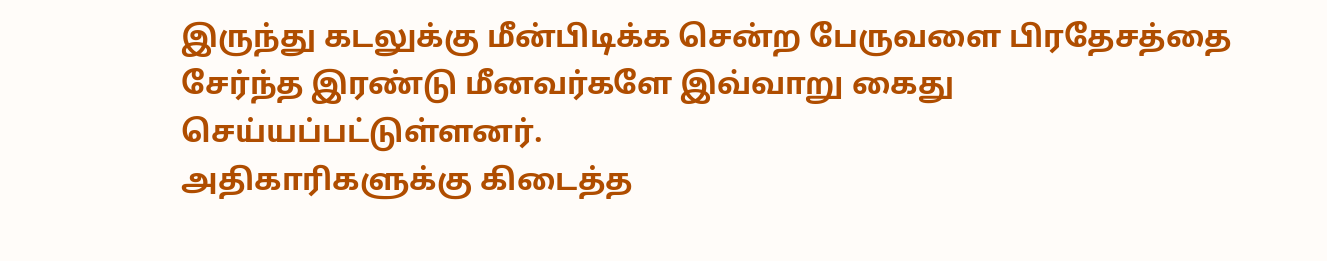இருந்து கடலுக்கு மீன்பிடிக்க சென்ற பேருவளை பிரதேசத்தை சேர்ந்த இரண்டு மீனவர்களே இவ்வாறு கைது செய்யப்பட்டுள்ளனர்.
அதிகாரிகளுக்கு கிடைத்த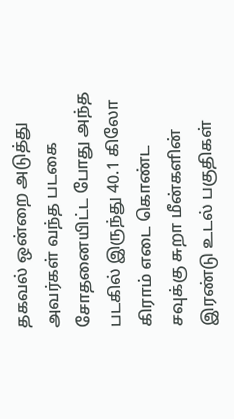தகவல் ஒன்றை அடுத்து அவர்கள் வந்த படகை சோதனையிட்ட போது அந்த படகில் இருந்து 40.1 கிலோ கிராம் எடை கொண்ட சவுக்கு சுறா மீன்களின் இரண்டு உடல் பகுதிகள்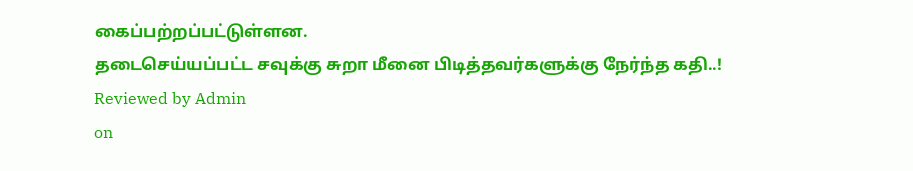கைப்பற்றப்பட்டுள்ளன.
தடைசெய்யப்பட்ட சவுக்கு சுறா மீனை பிடித்தவர்களுக்கு நேர்ந்த கதி..!
Reviewed by Admin
on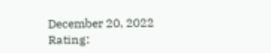December 20, 2022
Rating: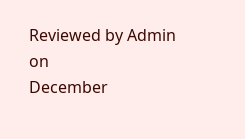Reviewed by Admin
on
December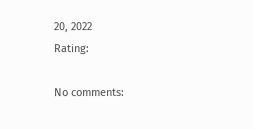20, 2022
Rating:

No comments: